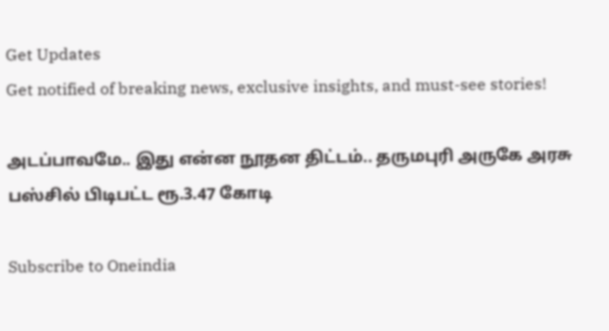Get Updates
Get notified of breaking news, exclusive insights, and must-see stories!

அடப்பாவமே.. இது என்ன நூதன திட்டம்.. தருமபுரி அருகே அரசு பஸ்சில் பிடிபட்ட ரூ.3.47 கோடி

Subscribe to Oneindia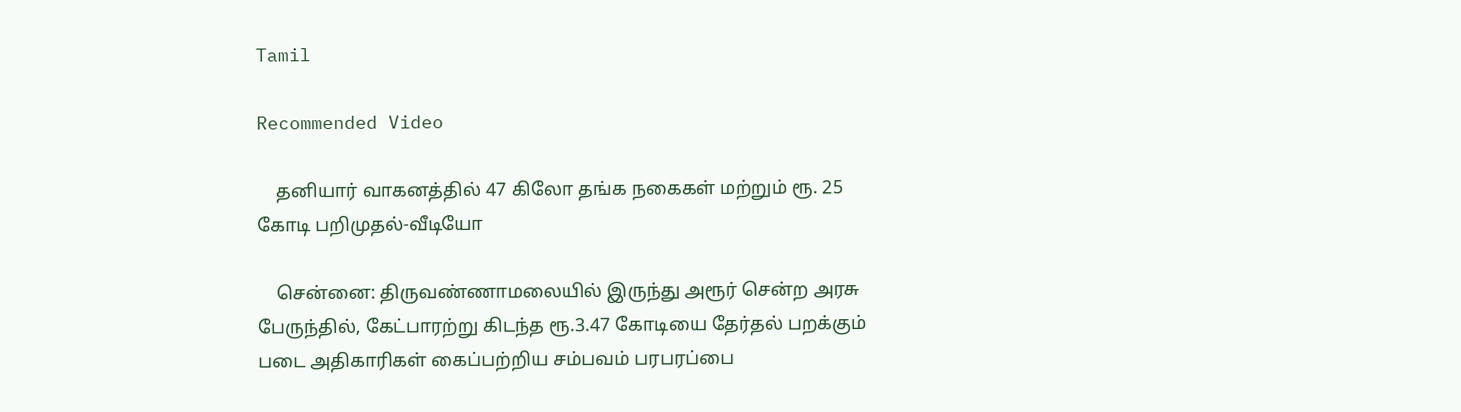Tamil

Recommended Video

    தனியார் வாகனத்தில் 47 கிலோ தங்க நகைகள் மற்றும் ரூ. 25 கோடி பறிமுதல்-வீடியோ

    சென்னை: திருவண்ணாமலையில் இருந்து அரூர் சென்ற அரசு பேருந்தில், கேட்பாரற்று கிடந்த ரூ.3.47 கோடியை தேர்தல் பறக்கும் படை அதிகாரிகள் கைப்பற்றிய சம்பவம் பரபரப்பை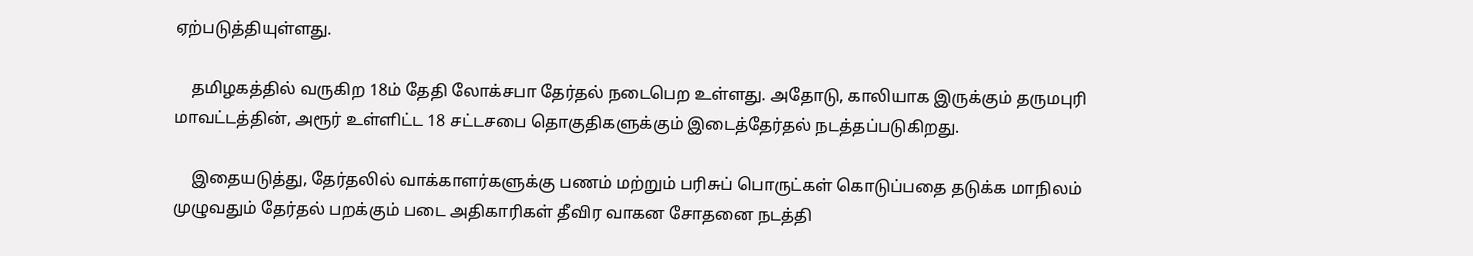ஏற்படுத்தியுள்ளது.

    தமிழகத்தில் வருகிற 18ம் தேதி லோக்சபா தேர்தல் நடைபெற உள்ளது. அதோடு, காலியாக இருக்கும் தருமபுரி மாவட்டத்தின், அரூர் உள்ளிட்ட 18 சட்டசபை தொகுதிகளுக்கும் இடைத்தேர்தல் நடத்தப்படுகிறது.

    இதையடுத்து, தேர்தலில் வாக்காளர்களுக்கு பணம் மற்றும் பரிசுப் பொருட்கள் கொடுப்பதை தடுக்க மாநிலம் முழுவதும் தேர்தல் பறக்கும் படை அதிகாரிகள் தீவிர வாகன சோதனை நடத்தி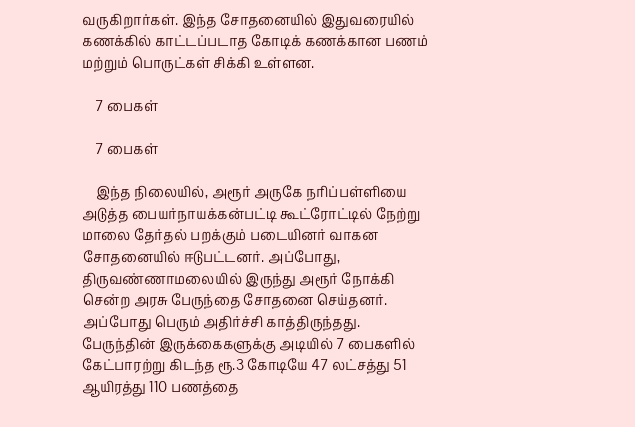வருகிறார்கள். இந்த சோதனையில் இதுவரையில் கணக்கில் காட்டப்படாத கோடிக் கணக்கான பணம் மற்றும் பொருட்கள் சிக்கி உள்ளன.

    7 பைகள்

    7 பைகள்

    இந்த நிலையில், அரூர் அருகே நரிப்பள்ளியை அடுத்த பையர்நாயக்கன்பட்டி கூட்ரோட்டில் நேற்று மாலை தேர்தல் பறக்கும் படையினர் வாகன சோதனையில் ஈடுபட்டனர். அப்போது, திருவண்ணாமலையில் இருந்து அரூர் நோக்கி சென்ற அரசு பேருந்தை சோதனை செய்தனர். அப்போது பெரும் அதிர்ச்சி காத்திருந்தது. பேருந்தின் இருக்கைகளுக்கு அடியில் 7 பைகளில் கேட்பாரற்று கிடந்த ரூ.3 கோடியே 47 லட்சத்து 51 ஆயிரத்து 110 பணத்தை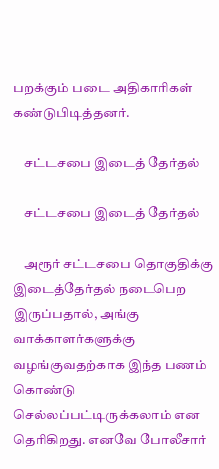பறக்கும் படை அதிகாரிகள் கண்டுபிடித்தனர்.

    சட்டசபை இடைத் தேர்தல்

    சட்டசபை இடைத் தேர்தல்

    அரூர் சட்டசபை தொகுதிக்கு இடைத்தேர்தல் நடைபெற இருப்பதால், அங்கு வாக்காளர்களுக்கு வழங்குவதற்காக இந்த பணம் கொண்டு செல்லப்பட்டிருக்கலாம் என தெரிகிறது. எனவே போலீசார்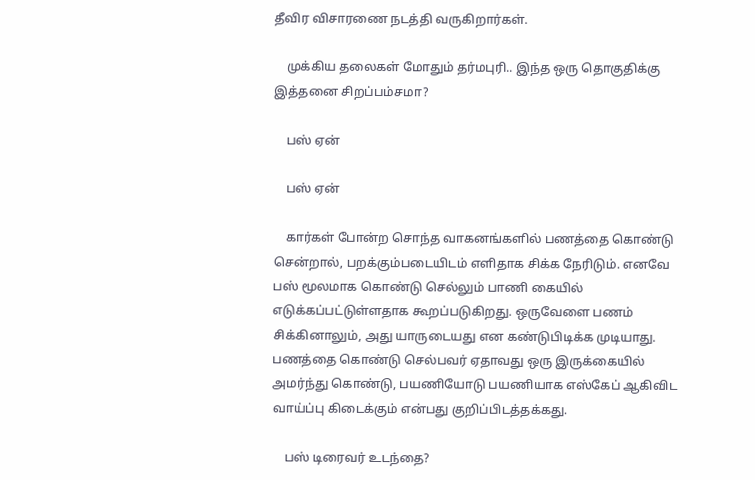தீவிர விசாரணை நடத்தி வருகிறார்கள்.

    முக்கிய தலைகள் மோதும் தர்மபுரி.. இந்த ஒரு தொகுதிக்கு இத்தனை சிறப்பம்சமா?

    பஸ் ஏன்

    பஸ் ஏன்

    கார்கள் போன்ற சொந்த வாகனங்களில் பணத்தை கொண்டு சென்றால், பறக்கும்படையிடம் எளிதாக சிக்க நேரிடும். எனவே பஸ் மூலமாக கொண்டு செல்லும் பாணி கையில் எடுக்கப்பட்டுள்ளதாக கூறப்படுகிறது. ஒருவேளை பணம் சிக்கினாலும், அது யாருடையது என கண்டுபிடிக்க முடியாது. பணத்தை கொண்டு செல்பவர் ஏதாவது ஒரு இருக்கையில் அமர்ந்து கொண்டு, பயணியோடு பயணியாக எஸ்கேப் ஆகிவிட வாய்ப்பு கிடைக்கும் என்பது குறிப்பிடத்தக்கது.

    பஸ் டிரைவர் உடந்தை?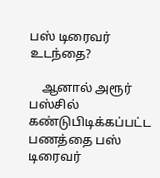பஸ் டிரைவர் உடந்தை?

    ஆனால் அரூர் பஸ்சில் கண்டுபிடிக்கப்பட்ட பணத்தை பஸ் டிரைவர்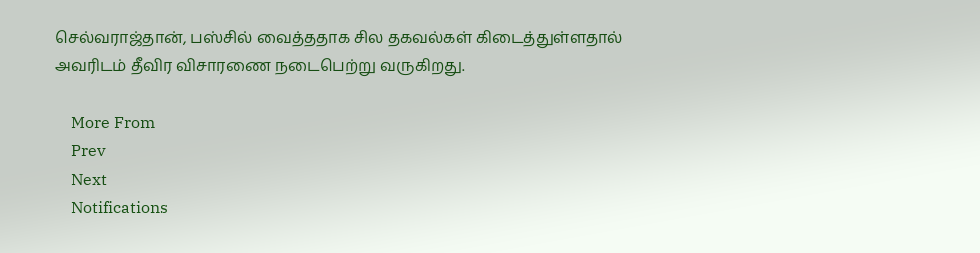செல்வராஜ்தான், பஸ்சில் வைத்ததாக சில தகவல்கள் கிடைத்துள்ளதால் அவரிடம் தீவிர விசாரணை நடைபெற்று வருகிறது.

    More From
    Prev
    Next
    Notifications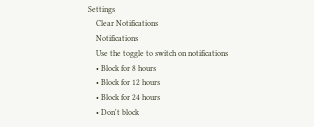Settings
    Clear Notifications
    Notifications
    Use the toggle to switch on notifications
    • Block for 8 hours
    • Block for 12 hours
    • Block for 24 hours
    • Don't block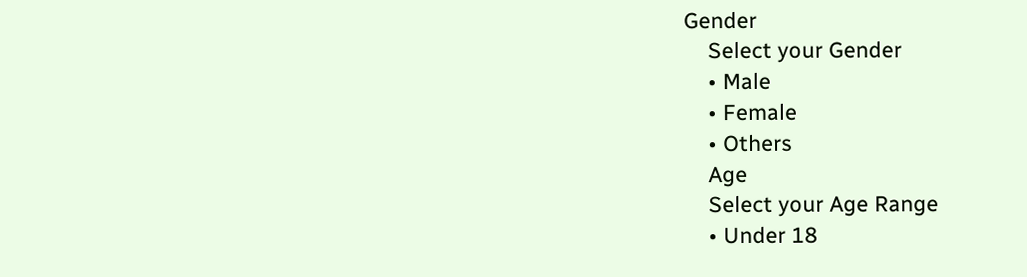Gender
    Select your Gender
    • Male
    • Female
    • Others
    Age
    Select your Age Range
    • Under 18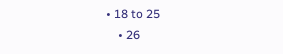• 18 to 25
    • 26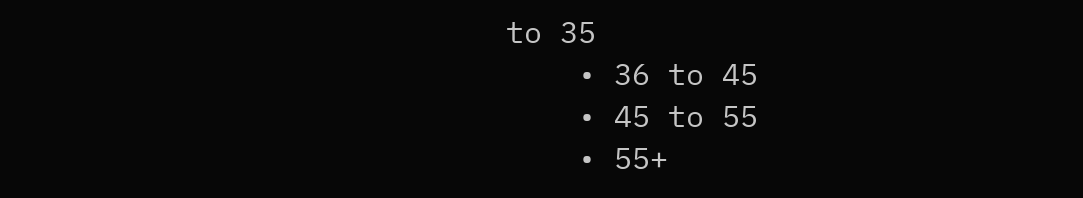to 35
    • 36 to 45
    • 45 to 55
    • 55+